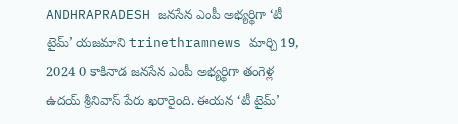ANDHRAPRADESH జనసేన ఎంపీ అభ్యర్థిగా ‘టీ టైమ్’ యజమాని trinethramnews మార్చి 19, 2024 0 కాకినాడ జనసేన ఎంపీ అభ్యర్థిగా తంగెళ్ల ఉదయ్ శ్రీనివాస్ పేరు ఖరారైంది. ఈయన ‘టీ టైమ్’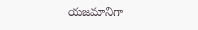యజమానిగా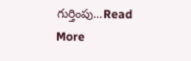గుర్తింపు...Read More